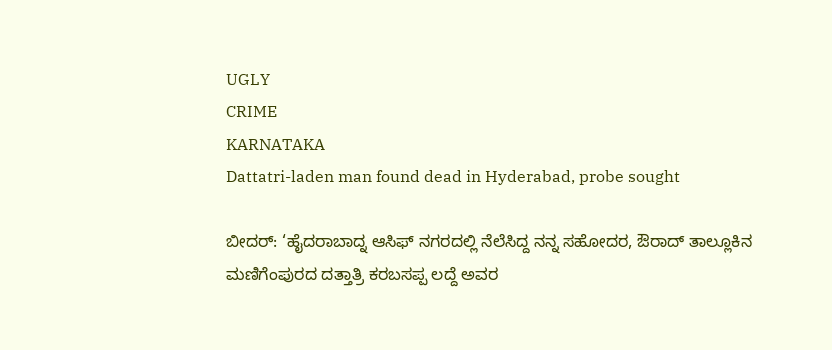UGLY
CRIME
KARNATAKA
Dattatri-laden man found dead in Hyderabad, probe sought

ಬೀದರ್: ‘ಹೈದರಾಬಾದ್ನ ಆಸಿಫ್ ನಗರದಲ್ಲಿ ನೆಲೆಸಿದ್ದ ನನ್ನ ಸಹೋದರ, ಔರಾದ್ ತಾಲ್ಲೂಕಿನ ಮಣಿಗೆಂಪುರದ ದತ್ತಾತ್ರಿ ಕರಬಸಪ್ಪ ಲದ್ದೆ ಅವರ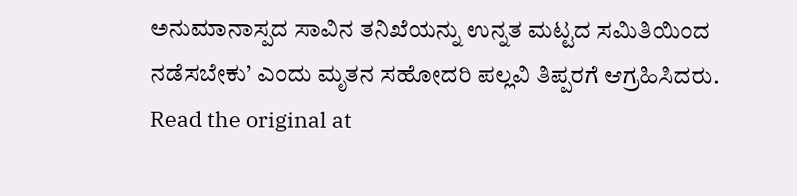ಅನುಮಾನಾಸ್ಪದ ಸಾವಿನ ತನಿಖೆಯನ್ನು ಉನ್ನತ ಮಟ್ಟದ ಸಮಿತಿಯಿಂದ ನಡೆಸಬೇಕು’ ಎಂದು ಮೃತನ ಸಹೋದರಿ ಪಲ್ಲವಿ ತಿಪ್ಪರಗೆ ಆಗ್ರಹಿಸಿದರು.
Read the original at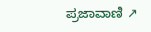ಪ್ರಜಾವಾಣಿ ↗